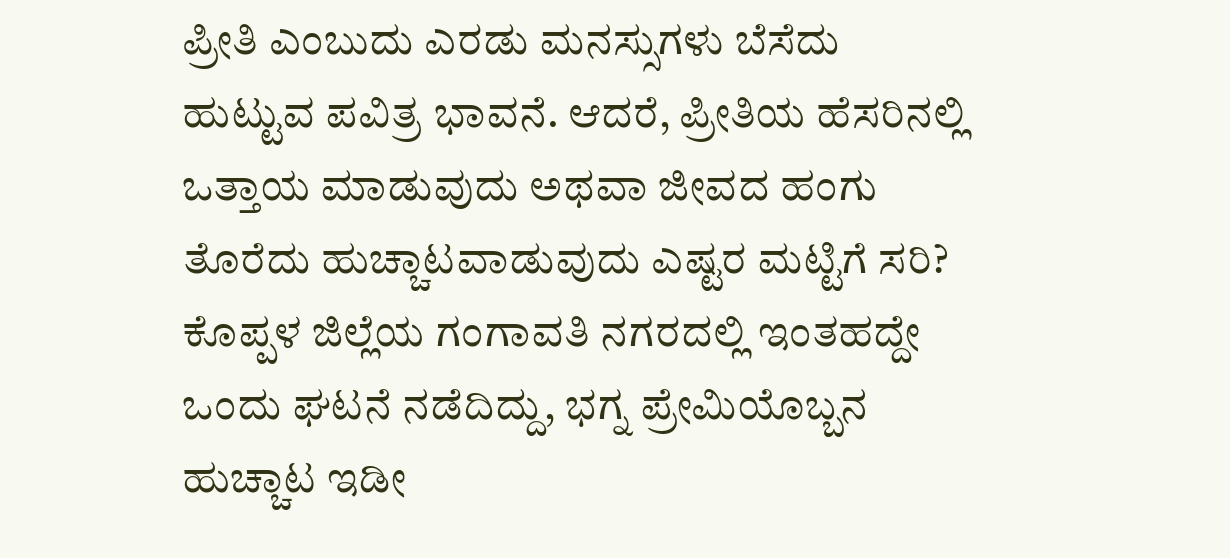ಪ್ರೀತಿ ಎಂಬುದು ಎರಡು ಮನಸ್ಸುಗಳು ಬೆಸೆದು ಹುಟ್ಟುವ ಪವಿತ್ರ ಭಾವನೆ. ಆದರೆ, ಪ್ರೀತಿಯ ಹೆಸರಿನಲ್ಲಿ ಒತ್ತಾಯ ಮಾಡುವುದು ಅಥವಾ ಜೀವದ ಹಂಗು ತೊರೆದು ಹುಚ್ಚಾಟವಾಡುವುದು ಎಷ್ಟರ ಮಟ್ಟಿಗೆ ಸರಿ? ಕೊಪ್ಪಳ ಜಿಲ್ಲೆಯ ಗಂಗಾವತಿ ನಗರದಲ್ಲಿ ಇಂತಹದ್ದೇ ಒಂದು ಘಟನೆ ನಡೆದಿದ್ದು, ಭಗ್ನ ಪ್ರೇಮಿಯೊಬ್ಬನ ಹುಚ್ಚಾಟ ಇಡೀ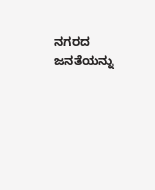ನಗರದ ಜನತೆಯನ್ನು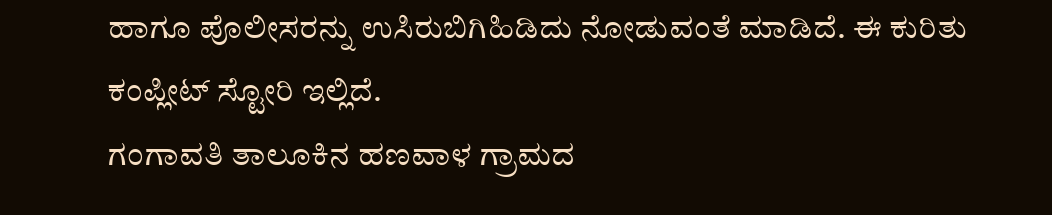ಹಾಗೂ ಪೊಲೀಸರನ್ನು ಉಸಿರುಬಿಗಿಹಿಡಿದು ನೋಡುವಂತೆ ಮಾಡಿದೆ. ಈ ಕುರಿತು ಕಂಪ್ಲೀಟ್ ಸ್ಟೋರಿ ಇಲ್ಲಿದೆ.
ಗಂಗಾವತಿ ತಾಲೂಕಿನ ಹಣವಾಳ ಗ್ರಾಮದ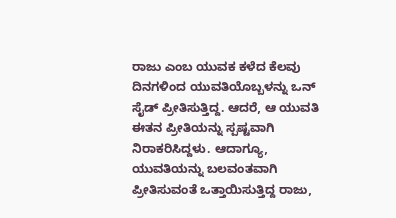ರಾಜು ಎಂಬ ಯುವಕ ಕಳೆದ ಕೆಲವು ದಿನಗಳಿಂದ ಯುವತಿಯೊಬ್ಬಳನ್ನು ಒನ್ ಸೈಡ್ ಪ್ರೀತಿಸುತ್ತಿದ್ದ. ಆದರೆ, ಆ ಯುವತಿ ಈತನ ಪ್ರೀತಿಯನ್ನು ಸ್ಪಷ್ಟವಾಗಿ ನಿರಾಕರಿಸಿದ್ದಳು. ಆದಾಗ್ಯೂ, ಯುವತಿಯನ್ನು ಬಲವಂತವಾಗಿ ಪ್ರೀತಿಸುವಂತೆ ಒತ್ತಾಯಿಸುತ್ತಿದ್ದ ರಾಜು,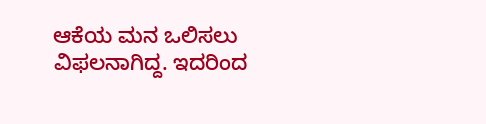ಆಕೆಯ ಮನ ಒಲಿಸಲು ವಿಫಲನಾಗಿದ್ದ. ಇದರಿಂದ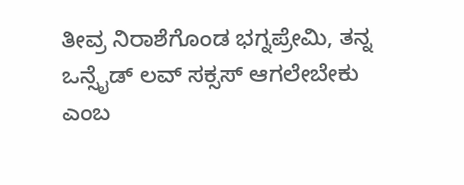ತೀವ್ರ ನಿರಾಶೆಗೊಂಡ ಭಗ್ನಪ್ರೇಮಿ, ತನ್ನ ಒನ್ಸೈಡ್ ಲವ್ ಸಕ್ಸಸ್ ಆಗಲೇಬೇಕು ಎಂಬ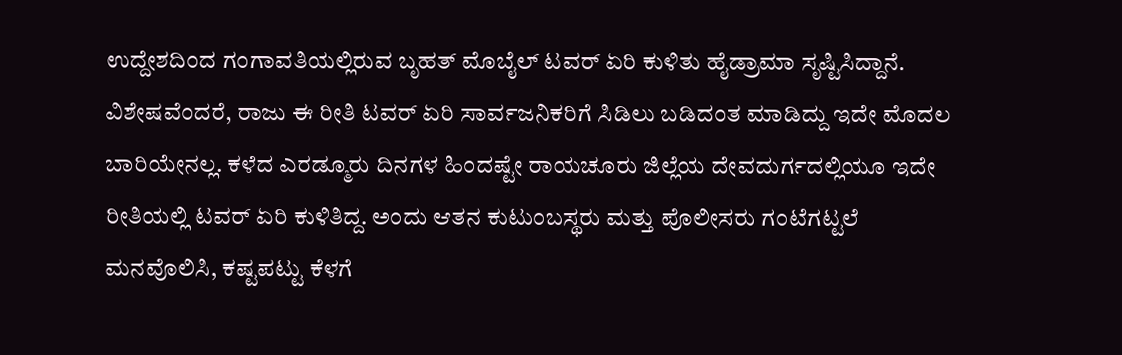ಉದ್ದೇಶದಿಂದ ಗಂಗಾವತಿಯಲ್ಲಿರುವ ಬೃಹತ್ ಮೊಬೈಲ್ ಟವರ್ ಏರಿ ಕುಳಿತು ಹೈಡ್ರಾಮಾ ಸೃಷ್ಟಿಸಿದ್ದಾನೆ.
ವಿಶೇಷವೆಂದರೆ, ರಾಜು ಈ ರೀತಿ ಟವರ್ ಏರಿ ಸಾರ್ವಜನಿಕರಿಗೆ ಸಿಡಿಲು ಬಡಿದಂತ ಮಾಡಿದ್ದು ಇದೇ ಮೊದಲ ಬಾರಿಯೇನಲ್ಲ. ಕಳೆದ ಎರಡ್ಮೂರು ದಿನಗಳ ಹಿಂದಷ್ಟೇ ರಾಯಚೂರು ಜಿಲ್ಲೆಯ ದೇವದುರ್ಗದಲ್ಲಿಯೂ ಇದೇ ರೀತಿಯಲ್ಲಿ ಟವರ್ ಏರಿ ಕುಳಿತಿದ್ದ. ಅಂದು ಆತನ ಕುಟುಂಬಸ್ಥರು ಮತ್ತು ಪೊಲೀಸರು ಗಂಟೆಗಟ್ಟಲೆ ಮನವೊಲಿಸಿ, ಕಷ್ಟಪಟ್ಟು ಕೆಳಗೆ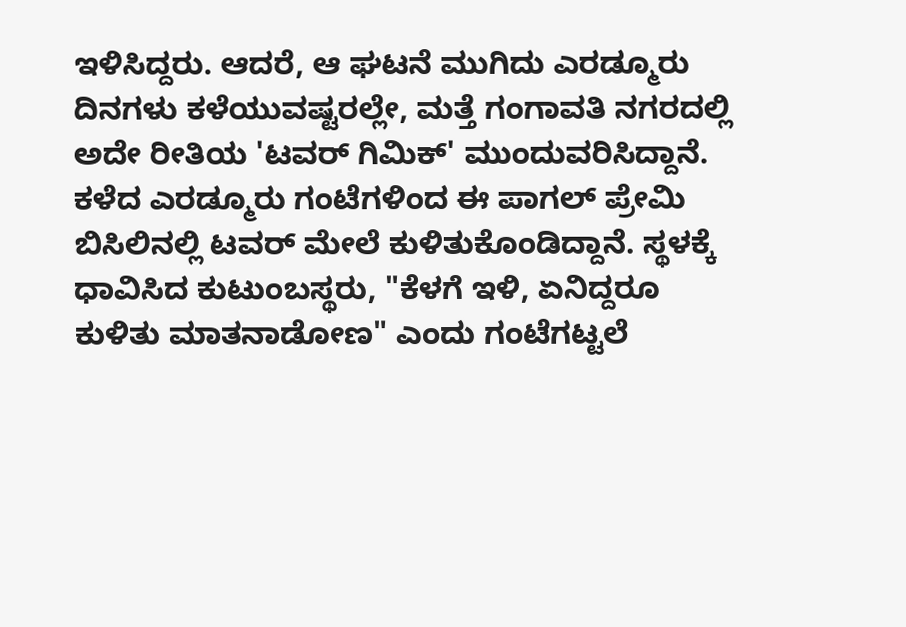ಇಳಿಸಿದ್ದರು. ಆದರೆ, ಆ ಘಟನೆ ಮುಗಿದು ಎರಡ್ಮೂರು ದಿನಗಳು ಕಳೆಯುವಷ್ಟರಲ್ಲೇ, ಮತ್ತೆ ಗಂಗಾವತಿ ನಗರದಲ್ಲಿ ಅದೇ ರೀತಿಯ 'ಟವರ್ ಗಿಮಿಕ್' ಮುಂದುವರಿಸಿದ್ದಾನೆ.
ಕಳೆದ ಎರಡ್ಮೂರು ಗಂಟೆಗಳಿಂದ ಈ ಪಾಗಲ್ ಪ್ರೇಮಿ ಬಿಸಿಲಿನಲ್ಲಿ ಟವರ್ ಮೇಲೆ ಕುಳಿತುಕೊಂಡಿದ್ದಾನೆ. ಸ್ಥಳಕ್ಕೆ ಧಾವಿಸಿದ ಕುಟುಂಬಸ್ಥರು, "ಕೆಳಗೆ ಇಳಿ, ಏನಿದ್ದರೂ ಕುಳಿತು ಮಾತನಾಡೋಣ" ಎಂದು ಗಂಟೆಗಟ್ಟಲೆ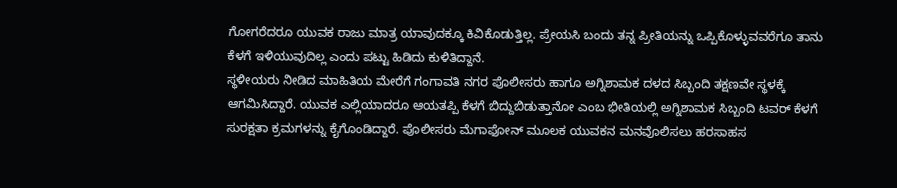ಗೋಗರೆದರೂ ಯುವಕ ರಾಜು ಮಾತ್ರ ಯಾವುದಕ್ಕೂ ಕಿವಿಕೊಡುತ್ತಿಲ್ಲ. ಪ್ರೇಯಸಿ ಬಂದು ತನ್ನ ಪ್ರೀತಿಯನ್ನು ಒಪ್ಪಿಕೊಳ್ಳುವವರೆಗೂ ತಾನು ಕೆಳಗೆ ಇಳಿಯುವುದಿಲ್ಲ ಎಂದು ಪಟ್ಟು ಹಿಡಿದು ಕುಳಿತಿದ್ದಾನೆ.
ಸ್ಥಳೀಯರು ನೀಡಿದ ಮಾಹಿತಿಯ ಮೇರೆಗೆ ಗಂಗಾವತಿ ನಗರ ಪೊಲೀಸರು ಹಾಗೂ ಅಗ್ನಿಶಾಮಕ ದಳದ ಸಿಬ್ಬಂದಿ ತಕ್ಷಣವೇ ಸ್ಥಳಕ್ಕೆ ಆಗಮಿಸಿದ್ದಾರೆ. ಯುವಕ ಎಲ್ಲಿಯಾದರೂ ಆಯತಪ್ಪಿ ಕೆಳಗೆ ಬಿದ್ದುಬಿಡುತ್ತಾನೋ ಎಂಬ ಭೀತಿಯಲ್ಲಿ ಅಗ್ನಿಶಾಮಕ ಸಿಬ್ಬಂದಿ ಟವರ್ ಕೆಳಗೆ ಸುರಕ್ಷತಾ ಕ್ರಮಗಳನ್ನು ಕೈಗೊಂಡಿದ್ದಾರೆ. ಪೊಲೀಸರು ಮೆಗಾಫೋನ್ ಮೂಲಕ ಯುವಕನ ಮನವೊಲಿಸಲು ಹರಸಾಹಸ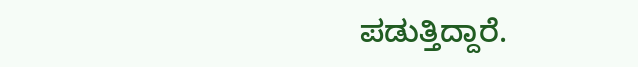ಪಡುತ್ತಿದ್ದಾರೆ.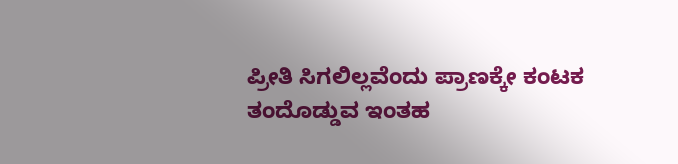ಪ್ರೀತಿ ಸಿಗಲಿಲ್ಲವೆಂದು ಪ್ರಾಣಕ್ಕೇ ಕಂಟಕ ತಂದೊಡ್ಡುವ ಇಂತಹ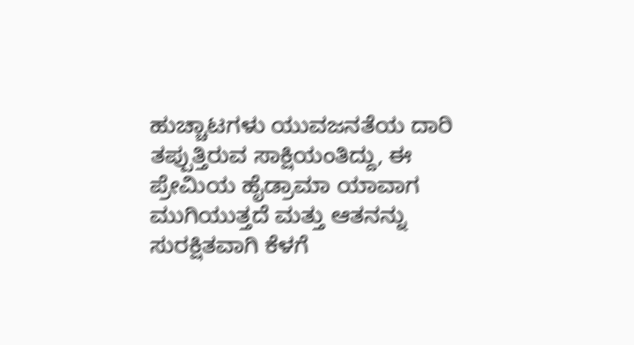ಹುಚ್ಚಾಟಗಳು ಯುವಜನತೆಯ ದಾರಿ ತಪ್ಪುತ್ತಿರುವ ಸಾಕ್ಷಿಯಂತಿದ್ದು, ಈ ಪ್ರೇಮಿಯ ಹೈಡ್ರಾಮಾ ಯಾವಾಗ ಮುಗಿಯುತ್ತದೆ ಮತ್ತು ಆತನನ್ನು ಸುರಕ್ಷಿತವಾಗಿ ಕೆಳಗೆ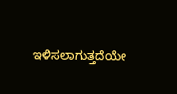ಇಳಿಸಲಾಗುತ್ತದೆಯೇ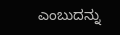ಎಂಬುದನ್ನು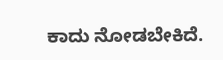ಕಾದು ನೋಡಬೇಕಿದೆ.